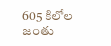605 కిలోల జంతు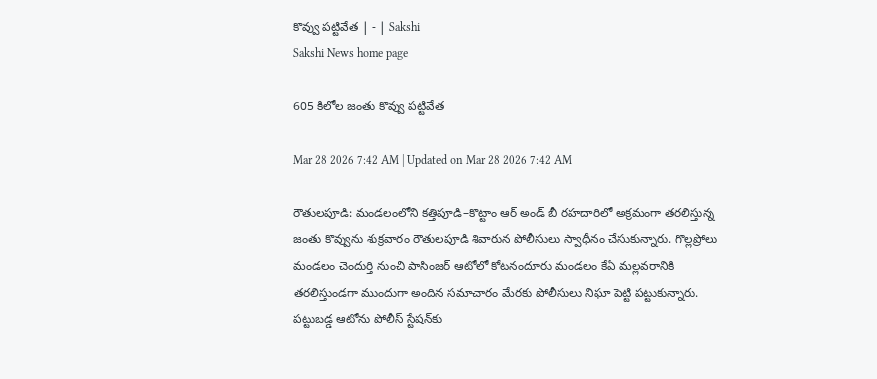కొవ్వు పట్టివేత | - | Sakshi
Sakshi News home page

605 కిలోల జంతు కొవ్వు పట్టివేత

Mar 28 2026 7:42 AM | Updated on Mar 28 2026 7:42 AM

రౌతులపూడి: మండలంలోని కత్తిపూడి–కొట్టాం ఆర్‌ అండ్‌ బీ రహదారిలో అక్రమంగా తరలిస్తున్న జంతు కొవ్వును శుక్రవారం రౌతులపూడి శివారున పోలీసులు స్వాధీనం చేసుకున్నారు. గొల్లప్రోలు మండలం చెందుర్తి నుంచి పాసింజర్‌ ఆటోలో కోటనందూరు మండలం కేఏ మల్లవరానికి తరలిస్తుండగా ముందుగా అందిన సమాచారం మేరకు పోలీసులు నిఘా పెట్టి పట్టుకున్నారు. పట్టుబడ్డ ఆటోను పోలీస్‌ స్టేషన్‌కు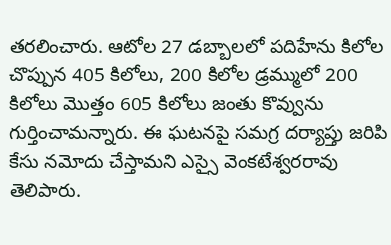తరలించారు. ఆటోల 27 డబ్బాలలో పదిహేను కిలోల చొప్పున 405 కిలోలు, 200 కిలోల డ్రమ్ములో 200 కిలోలు మొత్తం 605 కిలోలు జంతు కొవ్వును గుర్తించామన్నారు. ఈ ఘటనపై సమగ్ర దర్యాప్తు జరిపి కేసు నమోదు చేస్తామని ఎస్సై వెంకటేశ్వరరావు తెలిపారు.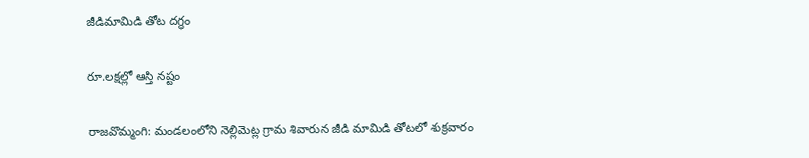జీడిమామిడి తోట దగ్ధం

రూ.లక్షల్లో ఆస్తి నష్టం

రాజవొమ్మంగి: మండలంలోని నెల్లిమెట్ల గ్రామ శివారున జీడి మామిడి తోటలో శుక్రవారం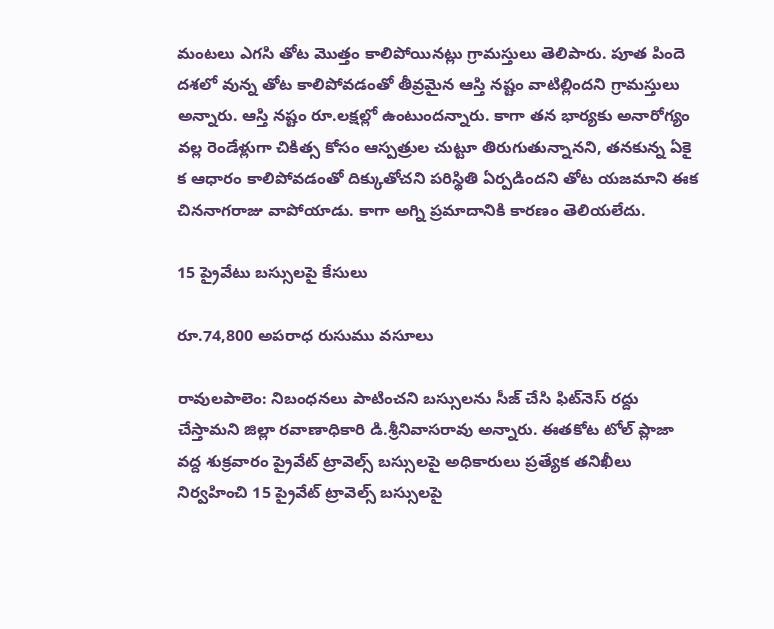మంటలు ఎగసి తోట మొత్తం కాలిపోయినట్లు గ్రామస్తులు తెలిపారు. పూత పిందె దశలో వున్న తోట కాలిపోవడంతో తీవ్రమైన ఆస్తి నష్టం వాటిల్లిందని గ్రామస్తులు అన్నారు. ఆస్తి నష్టం రూ.లక్షల్లో ఉంటుందన్నారు. కాగా తన భార్యకు అనారోగ్యం వల్ల రెండేళ్లుగా చికిత్స కోసం ఆస్పత్రుల చుట్టూ తిరుగుతున్నానని, తనకున్న ఏకై క ఆధారం కాలిపోవడంతో దిక్కుతోచని పరిస్థితి ఏర్పడిందని తోట యజమాని ఈక చిననాగరాజు వాపోయాడు. కాగా అగ్ని ప్రమాదానికి కారణం తెలియలేదు.

15 ప్రైవేటు బస్సులపై కేసులు

రూ.74,800 అపరాధ రుసుము వసూలు

రావులపాలెం: నిబంధనలు పాటించని బస్సులను సీజ్‌ చేసి ఫిట్‌నెస్‌ రద్దు చేస్తామని జిల్లా రవాణాధికారి డి.శ్రీనివాసరావు అన్నారు. ఈతకోట టోల్‌ ప్లాజా వద్ద శుక్రవారం ప్రైవేట్‌ ట్రావెల్స్‌ బస్సులపై అధికారులు ప్రత్యేక తనిఖీలు నిర్వహించి 15 ప్రైవేట్‌ ట్రావెల్స్‌ బస్సులపై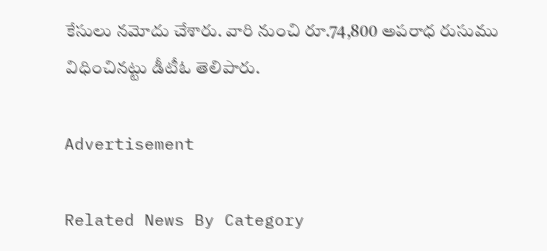కేసులు నమోదు చేశారు. వారి నుంచి రూ.74,800 అపరాధ రుసుము విధించినట్టు డీటీఓ తెలిపారు.

Advertisement

Related News By Category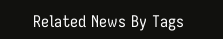Related News By Tags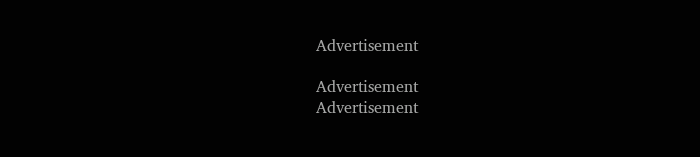Advertisement

Advertisement
Advertisement